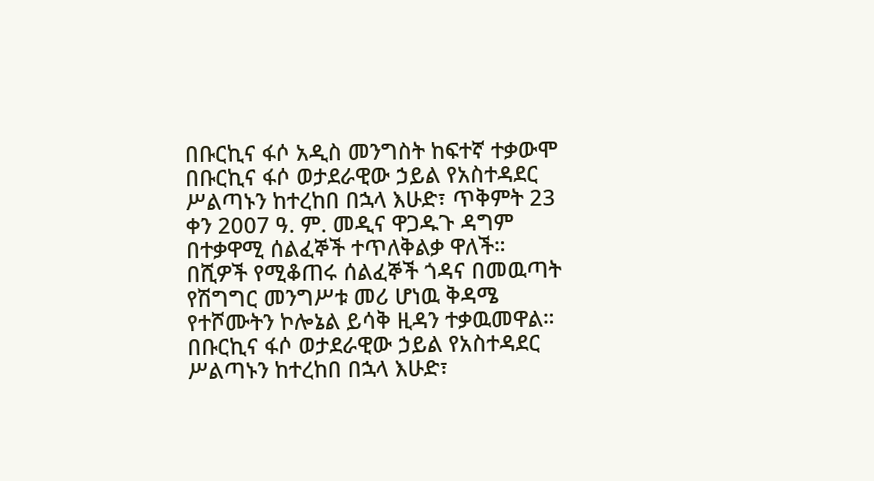በቡርኪና ፋሶ አዲስ መንግስት ከፍተኛ ተቃውሞ
በቡርኪና ፋሶ ወታደራዊው ኃይል የአስተዳደር ሥልጣኑን ከተረከበ በኋላ እሁድ፣ ጥቅምት 23 ቀን 2007 ዓ. ም. መዲና ዋጋዱጉ ዳግም በተቃዋሚ ሰልፈኞች ተጥለቅልቃ ዋለች። በሺዎች የሚቆጠሩ ሰልፈኞች ጎዳና በመዉጣት የሽግግር መንግሥቱ መሪ ሆነዉ ቅዳሜ የተሾሙትን ኮሎኔል ይሳቅ ዚዳን ተቃዉመዋል።
በቡርኪና ፋሶ ወታደራዊው ኃይል የአስተዳደር ሥልጣኑን ከተረከበ በኋላ እሁድ፣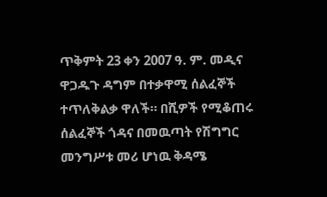ጥቅምት 23 ቀን 2007 ዓ. ም. መዲና ዋጋዱጉ ዳግም በተቃዋሚ ሰልፈኞች ተጥለቅልቃ ዋለች። በሺዎች የሚቆጠሩ ሰልፈኞች ጎዳና በመዉጣት የሽግግር መንግሥቱ መሪ ሆነዉ ቅዳሜ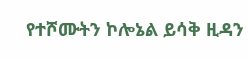የተሾሙትን ኮሎኔል ይሳቅ ዚዳን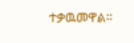ተቃዉመዋል።